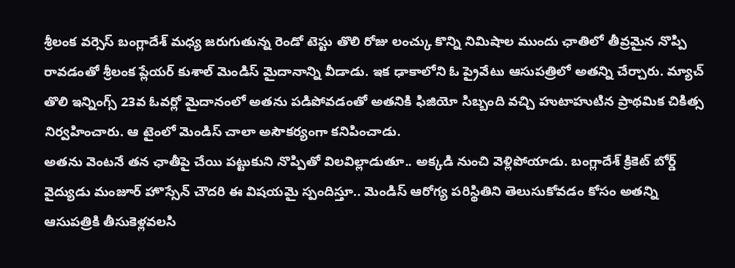శ్రీలంక వర్సెస్ బంగ్లాదేశ్ మధ్య జరుగుతున్న రెండో టెస్టు తొలి రోజు లంచ్కు కొన్ని నిమిషాల ముందు ఛాతిలో తీవ్రమైన నొప్పి రావడంతో శ్రీలంక ప్లేయర్ కుశాల్ మెండిస్ మైదానాన్ని వీడాడు. ఇక ఢాకాలోని ఓ ప్రైవేటు ఆసుపత్రిలో అతన్ని చేర్చారు. మ్యాచ్ తొలి ఇన్నింగ్స్ 23వ ఓవర్లో మైదానంలో అతను పడిపోవడంతో అతనికి ఫిజియో సిబ్బంది వచ్చి హుటాహుటిన ప్రాథమిక చికిత్స నిర్వహించారు. ఆ టైంలో మెండిస్ చాలా అసౌకర్యంగా కనిపించాడు.
అతను వెంటనే తన ఛాతీపై చేయి పట్టుకుని నొప్పితో విలవిల్లాడుతూ.. అక్కడి నుంచి వెళ్లిపోయాడు. బంగ్లాదేశ్ క్రికెట్ బోర్డ్ వైద్యుడు మంజూర్ హొస్సేన్ చౌదరి ఈ విషయమై స్పందిస్తూ.. మెండిస్ ఆరోగ్య పరిస్థితిని తెలుసుకోవడం కోసం అతన్ని ఆసుపత్రికి తీసుకెళ్లవలసి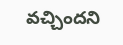వచ్చిందని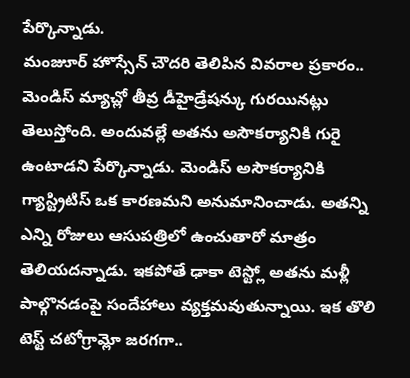పేర్కొన్నాడు.
మంజుూర్ హొస్సేన్ చౌదరి తెలిపిన వివరాల ప్రకారం.. మెండిస్ మ్యాచ్లో తీవ్ర డీహైడ్రేషన్కు గురయినట్లు తెలుస్తోంది. అందువల్లే అతను అసౌకర్యానికి గురై ఉంటాడని పేర్కొన్నాడు. మెండిస్ అసౌకర్యానికి గ్యాస్ట్రిటిస్ ఒక కారణమని అనుమానించాడు. అతన్ని ఎన్ని రోజులు ఆసుపత్రిలో ఉంచుతారో మాత్రం తెలియదన్నాడు. ఇకపోతే ఢాకా టెస్ట్లో అతను మళ్లీ పాల్గొనడంపై సందేహాలు వ్యక్తమవుతున్నాయి. ఇక తొలి టెస్ట్ చటోగ్రామ్లో జరగగా..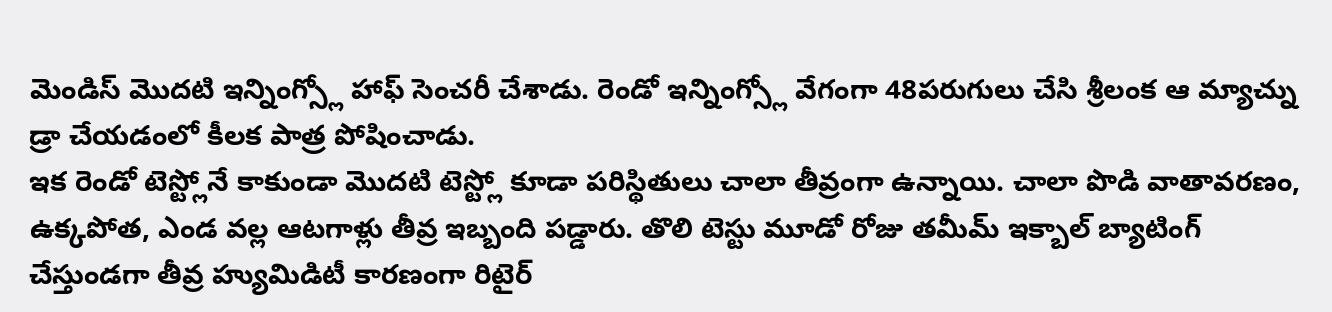మెండిస్ మొదటి ఇన్నింగ్స్లో హాఫ్ సెంచరీ చేశాడు. రెండో ఇన్నింగ్స్లో వేగంగా 48పరుగులు చేసి శ్రీలంక ఆ మ్యాచ్ను డ్రా చేయడంలో కీలక పాత్ర పోషించాడు.
ఇక రెండో టెస్ట్లోనే కాకుండా మొదటి టెస్ట్లో కూడా పరిస్థితులు చాలా తీవ్రంగా ఉన్నాయి. చాలా పొడి వాతావరణం, ఉక్కపోత, ఎండ వల్ల ఆటగాళ్లు తీవ్ర ఇబ్బంది పడ్డారు. తొలి టెస్టు మూడో రోజు తమీమ్ ఇక్బాల్ బ్యాటింగ్ చేస్తుండగా తీవ్ర హ్యుమిడిటీ కారణంగా రిటైర్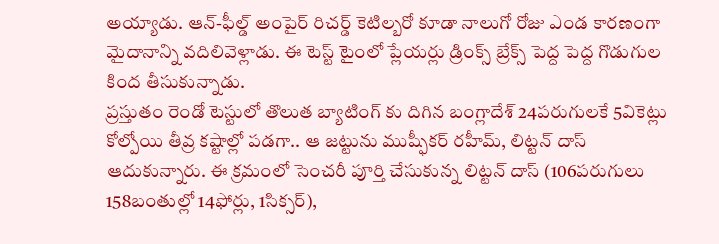అయ్యాడు. ఆన్-ఫీల్డ్ అంపైర్ రిచర్డ్ కెటిల్బరో కూడా నాలుగో రోజు ఎండ కారణంగా మైదానాన్ని వదిలివెళ్లాడు. ఈ టెస్ట్ టైంలో ప్లేయర్లు డ్రింక్స్ బ్రేక్స్ పెద్ద పెద్ద గొడుగుల కింద తీసుకున్నాడు.
ప్రస్తుతం రెండో టెస్టులో తొలుత బ్యాటింగ్ కు దిగిన బంగ్లాదేశ్ 24పరుగులకే 5వికెట్లు కోల్పోయి తీవ్ర కష్టాల్లో పడగా.. ఆ జట్టును ముష్ఫీకర్ రహీమ్, లిట్టన్ దాస్ ఆదుకున్నారు. ఈ క్రమంలో సెంచరీ పూర్తి చేసుకున్న లిట్టన్ దాస్ (106పరుగులు 158బంతుల్లో 14ఫోర్లు, 1సిక్సర్),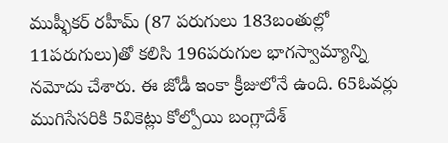ముష్ఫీకర్ రహీమ్ (87 పరుగులు 183బంతుల్లో 11పరుగులు)తో కలిసి 196పరుగుల భాగస్వామ్యాన్ని నమోదు చేశారు. ఈ జోడీ ఇంకా క్రీజులోనే ఉంది. 65ఓవర్లు ముగిసేసరికి 5వికెట్లు కోల్పోయి బంగ్లాదేశ్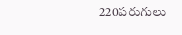220పరుగులు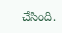చేసింది.